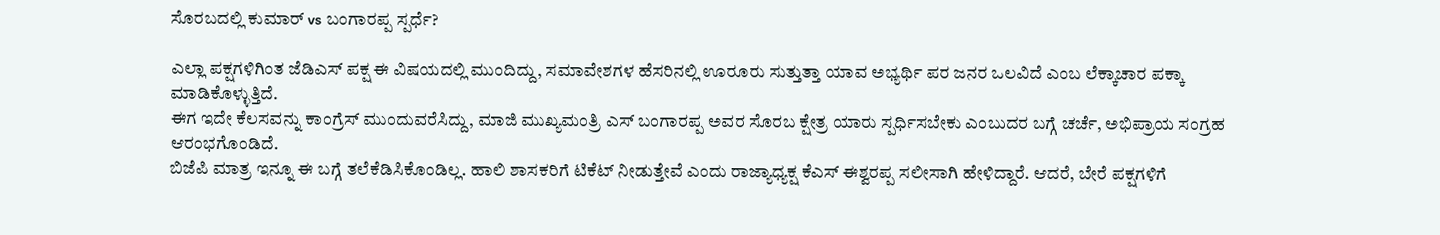ಸೊರಬದಲ್ಲಿ ಕುಮಾರ್ vs ಬಂಗಾರಪ್ಪ ಸ್ಪರ್ಧೆ?

ಎಲ್ಲಾ ಪಕ್ಷಗಳಿಗಿಂತ ಜೆಡಿಎಸ್ ಪಕ್ಷ ಈ ವಿಷಯದಲ್ಲಿ ಮುಂದಿದ್ದು, ಸಮಾವೇಶಗಳ ಹೆಸರಿನಲ್ಲಿ ಊರೂರು ಸುತ್ತುತ್ತಾ ಯಾವ ಅಭ್ಯರ್ಥಿ ಪರ ಜನರ ಒಲವಿದೆ ಎಂಬ ಲೆಕ್ಕಾಚಾರ ಪಕ್ಕಾ ಮಾಡಿಕೊಳ್ಳುತ್ತಿದೆ.
ಈಗ ಇದೇ ಕೆಲಸವನ್ನು ಕಾಂಗ್ರೆಸ್ ಮುಂದುವರೆಸಿದ್ದು, ಮಾಜಿ ಮುಖ್ಯಮಂತ್ರಿ ಎಸ್ ಬಂಗಾರಪ್ಪ ಅವರ ಸೊರಬ ಕ್ಷೇತ್ರ ಯಾರು ಸ್ಪರ್ಧಿಸಬೇಕು ಎಂಬುದರ ಬಗ್ಗೆ ಚರ್ಚೆ, ಅಭಿಪ್ರಾಯ ಸಂಗ್ರಹ ಆರಂಭಗೊಂಡಿದೆ.
ಬಿಜೆಪಿ ಮಾತ್ರ ಇನ್ನೂ ಈ ಬಗ್ಗೆ ತಲೆಕೆಡಿಸಿಕೊಂಡಿಲ್ಲ. ಹಾಲಿ ಶಾಸಕರಿಗೆ ಟಿಕೆಟ್ ನೀಡುತ್ತೇವೆ ಎಂದು ರಾಜ್ಯಾಧ್ಯಕ್ಷ ಕೆಎಸ್ ಈಶ್ವರಪ್ಪ ಸಲೀಸಾಗಿ ಹೇಳಿದ್ದಾರೆ. ಆದರೆ, ಬೇರೆ ಪಕ್ಷಗಳಿಗೆ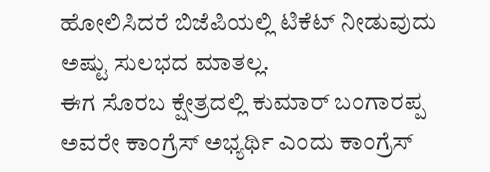ಹೋಲಿಸಿದರೆ ಬಿಜೆಪಿಯಲ್ಲಿ ಟಿಕೆಟ್ ನೀಡುವುದು ಅಷ್ಟು ಸುಲಭದ ಮಾತಲ್ಲ.
ಈಗ ಸೊರಬ ಕ್ಷೇತ್ರದಲ್ಲಿ ಕುಮಾರ್ ಬಂಗಾರಪ್ಪ ಅವರೇ ಕಾಂಗ್ರೆಸ್ ಅಭ್ಯರ್ಥಿ ಎಂದು ಕಾಂಗ್ರೆಸ್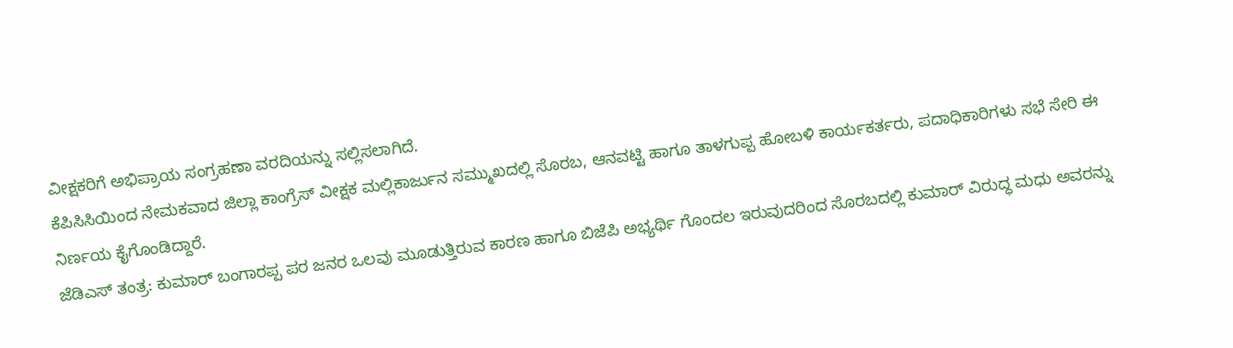ವೀಕ್ಷಕರಿಗೆ ಅಭಿಪ್ರಾಯ ಸಂಗ್ರಹಣಾ ವರದಿಯನ್ನು ಸಲ್ಲಿಸಲಾಗಿದೆ.
ಕೆಪಿಸಿಸಿಯಿಂದ ನೇಮಕವಾದ ಜಿಲ್ಲಾ ಕಾಂಗ್ರೆಸ್ ವೀಕ್ಷಕ ಮಲ್ಲಿಕಾರ್ಜುನ ಸಮ್ಮುಖದಲ್ಲಿ ಸೊರಬ, ಆನವಟ್ಟಿ ಹಾಗೂ ತಾಳಗುಪ್ಪ ಹೋಬಳಿ ಕಾರ್ಯಕರ್ತರು, ಪದಾಧಿಕಾರಿಗಳು ಸಭೆ ಸೇರಿ ಈ ನಿರ್ಣಯ ಕೈಗೊಂಡಿದ್ದಾರೆ.
ಜೆಡಿಎಸ್ ತಂತ್ರ: ಕುಮಾರ್ ಬಂಗಾರಪ್ಪ ಪರ ಜನರ ಒಲವು ಮೂಡುತ್ತಿರುವ ಕಾರಣ ಹಾಗೂ ಬಿಜೆಪಿ ಅಭ್ಯರ್ಥಿ ಗೊಂದಲ ಇರುವುದರಿಂದ ಸೊರಬದಲ್ಲಿ ಕುಮಾರ್ ವಿರುದ್ಧ ಮಧು ಅವರನ್ನು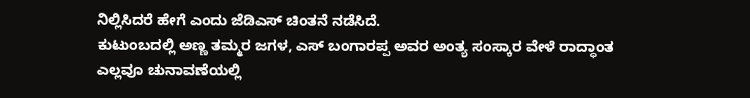ನಿಲ್ಲಿಸಿದರೆ ಹೇಗೆ ಎಂದು ಜೆಡಿಎಸ್ ಚಿಂತನೆ ನಡೆಸಿದೆ.
ಕುಟುಂಬದಲ್ಲಿ ಅಣ್ಣ ತಮ್ಮರ ಜಗಳ, ಎಸ್ ಬಂಗಾರಪ್ಪ ಅವರ ಅಂತ್ಯ ಸಂಸ್ಕಾರ ವೇಳೆ ರಾದ್ಧಾಂತ ಎಲ್ಲವೂ ಚುನಾವಣೆಯಲ್ಲಿ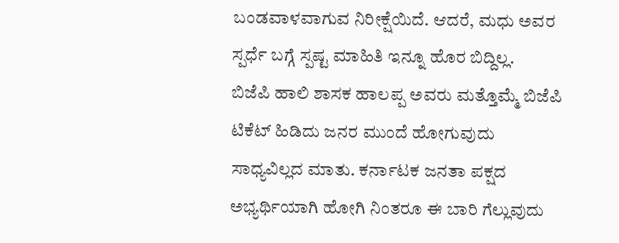ಬಂಡವಾಳವಾಗುವ ನಿರೀಕ್ಷೆಯಿದೆ. ಆದರೆ, ಮಧು ಅವರ ಸ್ಪರ್ಧೆ ಬಗ್ಗೆ ಸ್ಪಷ್ಟ ಮಾಹಿತಿ ಇನ್ನೂ ಹೊರ ಬಿದ್ದಿಲ್ಲ.
ಬಿಜೆಪಿ ಹಾಲಿ ಶಾಸಕ ಹಾಲಪ್ಪ ಅವರು ಮತ್ತೊಮ್ಮೆ ಬಿಜೆಪಿ ಟಿಕೆಟ್ ಹಿಡಿದು ಜನರ ಮುಂದೆ ಹೋಗುವುದು ಸಾಧ್ಯವಿಲ್ಲದ ಮಾತು. ಕರ್ನಾಟಕ ಜನತಾ ಪಕ್ಷದ ಅಭ್ಯರ್ಥಿಯಾಗಿ ಹೋಗಿ ನಿಂತರೂ ಈ ಬಾರಿ ಗೆಲ್ಲುವುದು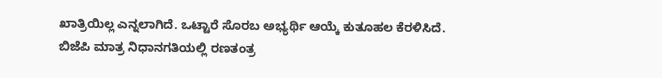ಖಾತ್ರಿಯಿಲ್ಲ ಎನ್ನಲಾಗಿದೆ. ಒಟ್ಟಾರೆ ಸೊರಬ ಅಭ್ಯರ್ಥಿ ಆಯ್ಕೆ ಕುತೂಹಲ ಕೆರಳಿಸಿದೆ. ಬಿಜೆಪಿ ಮಾತ್ರ ನಿಧಾನಗತಿಯಲ್ಲಿ ರಣತಂತ್ರ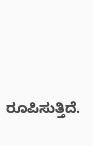ರೂಪಿಸುತ್ತಿದೆ.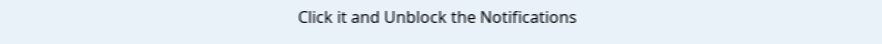Click it and Unblock the Notifications